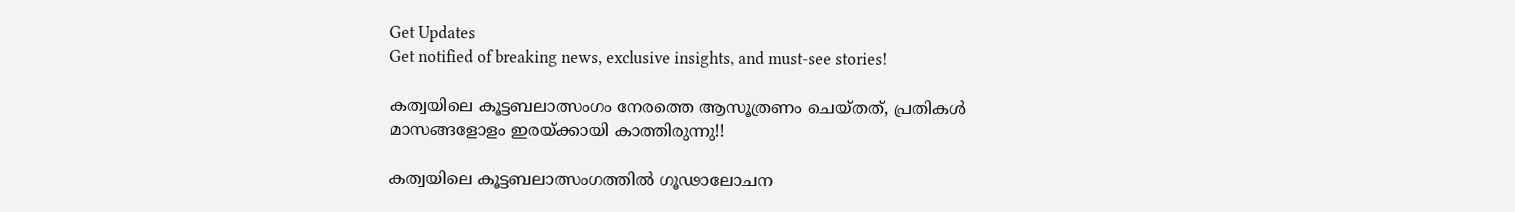Get Updates
Get notified of breaking news, exclusive insights, and must-see stories!

കത്വയിലെ കൂട്ടബലാത്സംഗം നേരത്തെ ആസൂത്രണം ചെയ്തത്, പ്രതികള്‍ മാസങ്ങളോളം ഇരയ്ക്കായി കാത്തിരുന്നു!!

കത്വയിലെ കൂട്ടബലാത്സംഗത്തില്‍ ഗൂഢാലോചന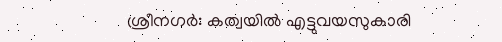ശ്രീനഗര്‍: കത്വയില്‍ എട്ടുവയസുകാരി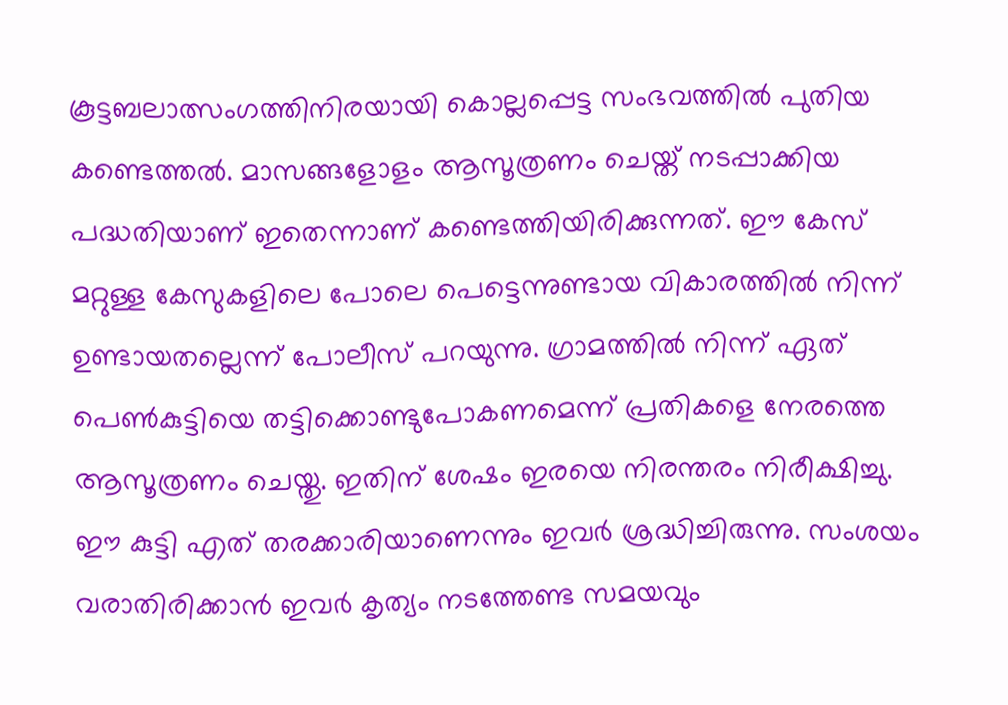കൂട്ടബലാത്സംഗത്തിനിരയായി കൊല്ലപ്പെട്ട സംഭവത്തില്‍ പുതിയ കണ്ടെത്തല്‍. മാസങ്ങളോളം ആസൂത്രണം ചെയ്ത് നടപ്പാക്കിയ പദ്ധതിയാണ് ഇതെന്നാണ് കണ്ടെത്തിയിരിക്കുന്നത്. ഈ കേസ് മറ്റുള്ള കേസുകളിലെ പോലെ പെട്ടെന്നുണ്ടായ വികാരത്തില്‍ നിന്ന് ഉണ്ടായതല്ലെന്ന് പോലീസ് പറയുന്നു. ഗ്രാമത്തില്‍ നിന്ന് ഏത് പെണ്‍കുട്ടിയെ തട്ടിക്കൊണ്ടുപോകണമെന്ന് പ്രതികളെ നേരത്തെ ആസൂത്രണം ചെയ്തു. ഇതിന് ശേഷം ഇരയെ നിരന്തരം നിരീക്ഷിച്ചു. ഈ കുട്ടി എത് തരക്കാരിയാണെന്നും ഇവര്‍ ശ്രദ്ധിച്ചിരുന്നു. സംശയം വരാതിരിക്കാന്‍ ഇവര്‍ കൃത്യം നടത്തേണ്ട സമയവും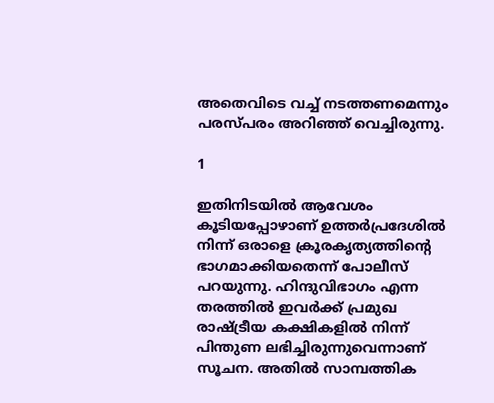അതെവിടെ വച്ച് നടത്തണമെന്നും പരസ്പരം അറിഞ്ഞ് വെച്ചിരുന്നു.

1

ഇതിനിടയില്‍ ആവേശം കൂടിയപ്പോഴാണ് ഉത്തര്‍പ്രദേശില്‍ നിന്ന് ഒരാളെ ക്രൂരകൃത്യത്തിന്റെ ഭാഗമാക്കിയതെന്ന് പോലീസ് പറയുന്നു. ഹിന്ദുവിഭാഗം എന്ന തരത്തില്‍ ഇവര്‍ക്ക് പ്രമുഖ രാഷ്ട്രീയ കക്ഷികളില്‍ നിന്ന് പിന്തുണ ലഭിച്ചിരുന്നുവെന്നാണ് സൂചന. അതില്‍ സാമ്പത്തിക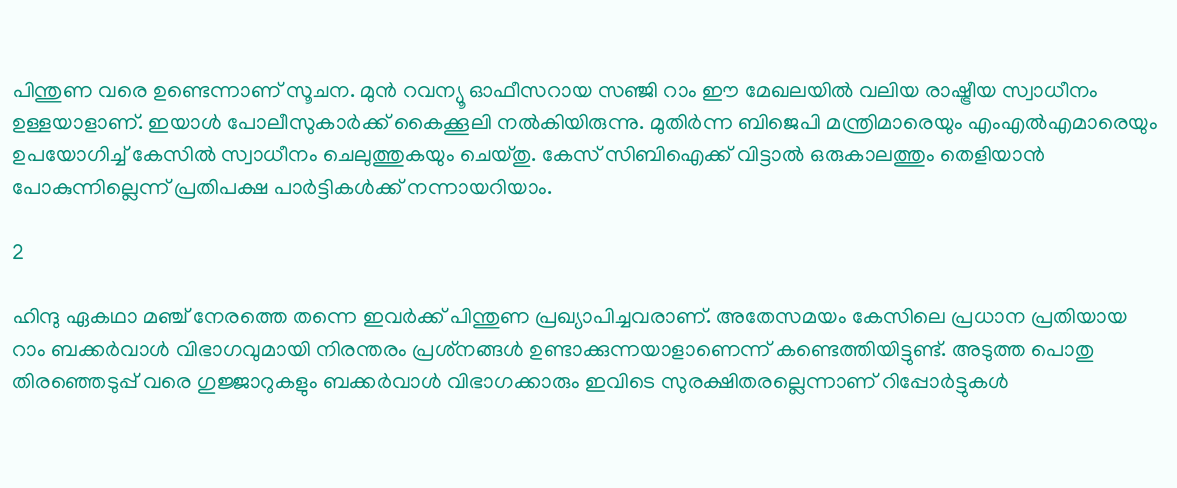പിന്തുണ വരെ ഉണ്ടെന്നാണ് സൂചന. മുന്‍ റവന്യൂ ഓഫീസറായ സഞ്ജി റാം ഈ മേഖലയില്‍ വലിയ രാഷ്ട്രീയ സ്വാധീനം ഉള്ളയാളാണ്. ഇയാള്‍ പോലീസുകാര്‍ക്ക് കൈക്കൂലി നല്‍കിയിരുന്നു. മുതിര്‍ന്ന ബിജെപി മന്ത്രിമാരെയും എംഎല്‍എമാരെയും ഉപയോഗിച്ച് കേസില്‍ സ്വാധീനം ചെലുത്തുകയും ചെയ്തു. കേസ് സിബിഐക്ക് വിട്ടാല്‍ ഒരുകാലത്തും തെളിയാന്‍ പോകുന്നില്ലെന്ന് പ്രതിപക്ഷ പാര്‍ട്ടികള്‍ക്ക് നന്നായറിയാം.

2

ഹിന്ദു ഏകഥാ മഞ്ച് നേരത്തെ തന്നെ ഇവര്‍ക്ക് പിന്തുണ പ്രഖ്യാപിച്ചവരാണ്. അതേസമയം കേസിലെ പ്രധാന പ്രതിയായ റാം ബക്കര്‍വാള്‍ വിഭാഗവുമായി നിരന്തരം പ്രശ്‌നങ്ങള്‍ ഉണ്ടാക്കുന്നയാളാണെന്ന് കണ്ടെത്തിയിട്ടുണ്ട്. അടുത്ത പൊതു തിരഞ്ഞെടുപ്പ് വരെ ഗുജ്ജാറുകളും ബക്കര്‍വാള്‍ വിഭാഗക്കാരും ഇവിടെ സുരക്ഷിതരല്ലെന്നാണ് റിപ്പോര്‍ട്ടുകള്‍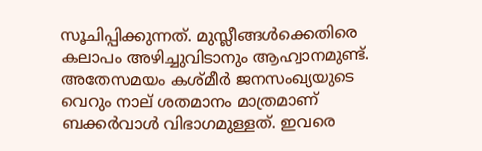സൂചിപ്പിക്കുന്നത്. മുസ്ലീങ്ങള്‍ക്കെതിരെ കലാപം അഴിച്ചുവിടാനും ആഹ്വാനമുണ്ട്. അതേസമയം കശ്മീര്‍ ജനസംഖ്യയുടെ വെറും നാല് ശതമാനം മാത്രമാണ് ബക്കര്‍വാള്‍ വിഭാഗമുള്ളത്. ഇവരെ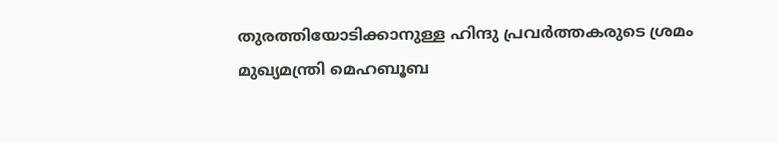തുരത്തിയോടിക്കാനുള്ള ഹിന്ദു പ്രവര്‍ത്തകരുടെ ശ്രമം മുഖ്യമന്ത്രി മെഹബൂബ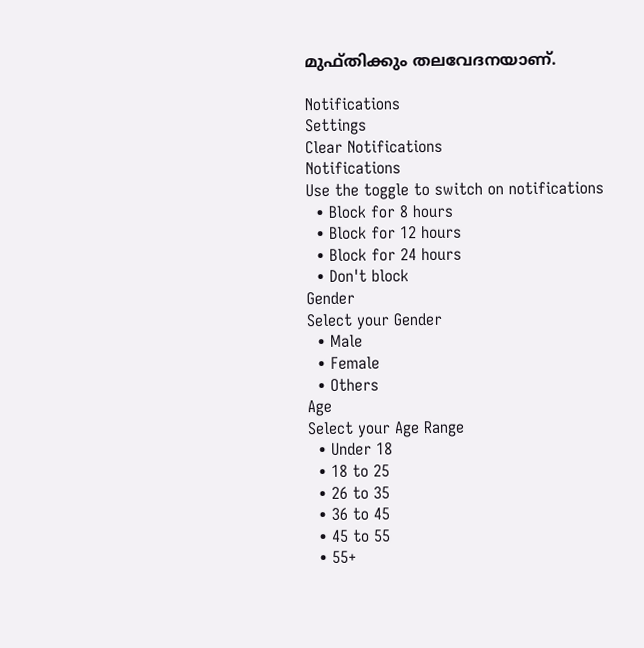മുഫ്തിക്കും തലവേദനയാണ്.

Notifications
Settings
Clear Notifications
Notifications
Use the toggle to switch on notifications
  • Block for 8 hours
  • Block for 12 hours
  • Block for 24 hours
  • Don't block
Gender
Select your Gender
  • Male
  • Female
  • Others
Age
Select your Age Range
  • Under 18
  • 18 to 25
  • 26 to 35
  • 36 to 45
  • 45 to 55
  • 55+